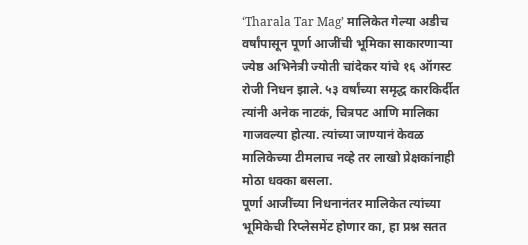‘Tharala Tar Mag’ मालिकेत गेल्या अडीच वर्षांपासून पूर्णा आजींची भूमिका साकारणाऱ्या ज्येष्ठ अभिनेत्री ज्योती चांदेकर यांचे १६ ऑगस्ट रोजी निधन झाले. ५३ वर्षांच्या समृद्ध कारकिर्दीत त्यांनी अनेक नाटकं, चित्रपट आणि मालिका गाजवल्या होत्या. त्यांच्या जाण्यानं केवळ मालिकेच्या टीमलाच नव्हे तर लाखो प्रेक्षकांनाही मोठा धक्का बसला.
पूर्णा आजींच्या निधनानंतर मालिकेत त्यांच्या भूमिकेची रिप्लेसमेंट होणार का, हा प्रश्न सतत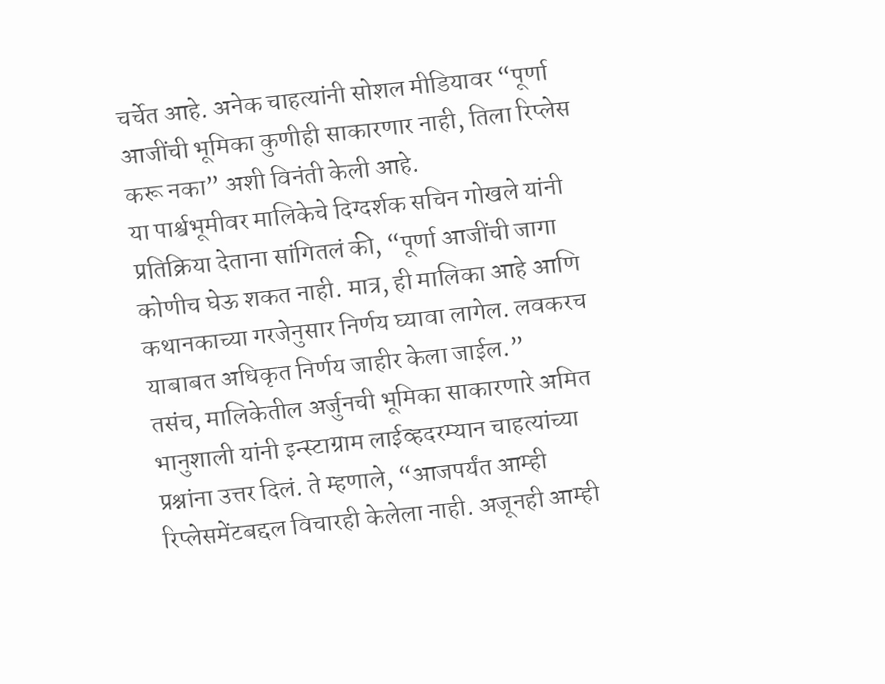चर्चेत आहे. अनेक चाहत्यांनी सोशल मीडियावर “पूर्णा आजींची भूमिका कुणीही साकारणार नाही, तिला रिप्लेस करू नका” अशी विनंती केली आहे.
या पार्श्वभूमीवर मालिकेचे दिग्दर्शक सचिन गोखले यांनी प्रतिक्रिया देताना सांगितलं की, “पूर्णा आजींची जागा कोणीच घेऊ शकत नाही. मात्र, ही मालिका आहे आणि कथानकाच्या गरजेनुसार निर्णय घ्यावा लागेल. लवकरच याबाबत अधिकृत निर्णय जाहीर केला जाईल.”
तसंच, मालिकेतील अर्जुनची भूमिका साकारणारे अमित भानुशाली यांनी इन्स्टाग्राम लाईव्हदरम्यान चाहत्यांच्या प्रश्नांना उत्तर दिलं. ते म्हणाले, “आजपर्यंत आम्ही रिप्लेसमेंटबद्दल विचारही केलेला नाही. अजूनही आम्ही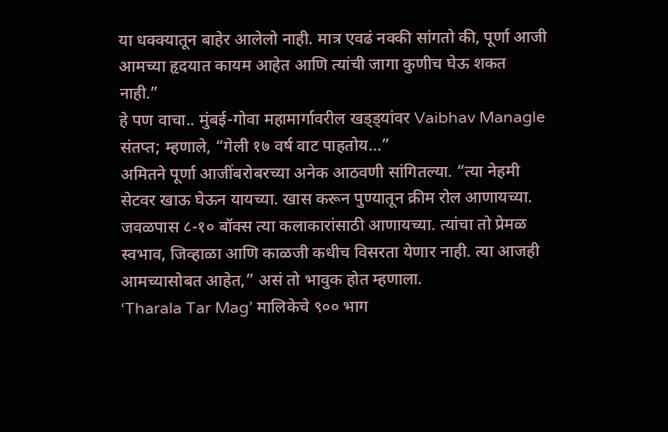या धक्क्यातून बाहेर आलेलो नाही. मात्र एवढं नक्की सांगतो की, पूर्णा आजी आमच्या हृदयात कायम आहेत आणि त्यांची जागा कुणीच घेऊ शकत नाही.”
हे पण वाचा.. मुंबई-गोवा महामार्गावरील खड्ड्यांवर Vaibhav Managle संतप्त; म्हणाले, “गेली १७ वर्ष वाट पाहतोय…”
अमितने पूर्णा आजींबरोबरच्या अनेक आठवणी सांगितल्या. “त्या नेहमी सेटवर खाऊ घेऊन यायच्या. खास करून पुण्यातून क्रीम रोल आणायच्या. जवळपास ८-१० बॉक्स त्या कलाकारांसाठी आणायच्या. त्यांचा तो प्रेमळ स्वभाव, जिव्हाळा आणि काळजी कधीच विसरता येणार नाही. त्या आजही आमच्यासोबत आहेत,” असं तो भावुक होत म्हणाला.
‘Tharala Tar Mag’ मालिकेचे ९०० भाग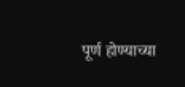पूर्ण होण्याच्या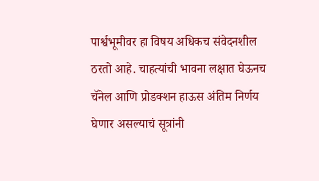पार्श्वभूमीवर हा विषय अधिकच संवेदनशील ठरतो आहे. चाहत्यांची भावना लक्षात घेऊनच चॅनेल आणि प्रोडक्शन हाऊस अंतिम निर्णय घेणार असल्याचं सूत्रांनी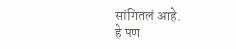सांगितलं आहे.
हे पण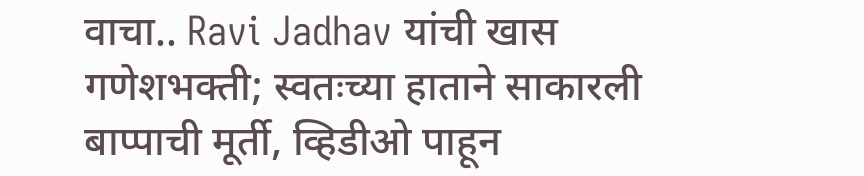वाचा.. Ravi Jadhav यांची खास गणेशभक्ती; स्वतःच्या हाताने साकारली बाप्पाची मूर्ती, व्हिडीओ पाहून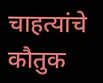चाहत्यांचे कौतुक